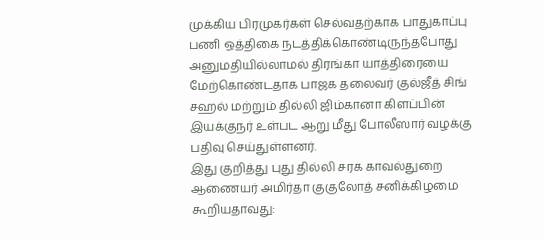முக்கிய பிரமுகர்கள் செல்வதற்காக பாதுகாப்பு பணி ஒத்திகை நடத்திக்கொண்டிருந்தபோது அனுமதியில்லாமல் திரங்கா யாத்திரையை மேற்கொண்டதாக பாஜக தலைவர் குல்ஜீத் சிங் சஹல் மற்றும் தில்லி ஜிம்கானா கிளப்பின் இயக்குநர் உள்பட ஆறு மீது போலீஸார் வழக்கு பதிவு செய்துள்ளனர்.
இது குறித்து புது தில்லி சரக காவல்துறை ஆணையர் அமிர்தா குகுலோத் சனிக்கிழமை கூறியதாவது: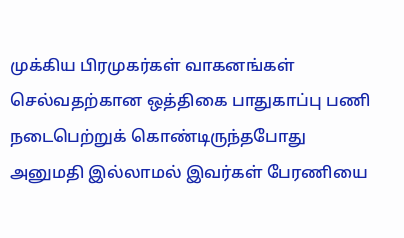முக்கிய பிரமுகர்கள் வாகனங்கள் செல்வதற்கான ஒத்திகை பாதுகாப்பு பணி நடைபெற்றுக் கொண்டிருந்தபோது அனுமதி இல்லாமல் இவர்கள் பேரணியை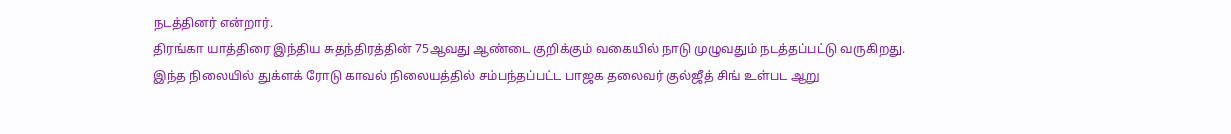நடத்தினர் என்றார்.
திரங்கா யாத்திரை இந்திய சுதந்திரத்தின் 75ஆவது ஆண்டை குறிக்கும் வகையில் நாடு முழுவதும் நடத்தப்பட்டு வருகிறது.
இந்த நிலையில் துக்ளக் ரோடு காவல் நிலையத்தில் சம்பந்தப்பட்ட பாஜக தலைவர் குல்ஜீத் சிங் உள்பட ஆறு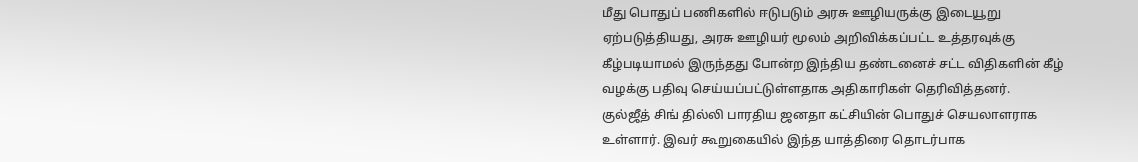மீது பொதுப் பணிகளில் ஈடுபடும் அரசு ஊழியருக்கு இடையூறு ஏற்படுத்தியது, அரசு ஊழியர் மூலம் அறிவிக்கப்பட்ட உத்தரவுக்கு கீழ்படியாமல் இருந்தது போன்ற இந்திய தண்டனைச் சட்ட விதிகளின் கீழ் வழக்கு பதிவு செய்யப்பட்டுள்ளதாக அதிகாரிகள் தெரிவித்தனர்.
குல்ஜீத் சிங் தில்லி பாரதிய ஜனதா கட்சியின் பொதுச் செயலாளராக உள்ளார். இவர் கூறுகையில் இந்த யாத்திரை தொடர்பாக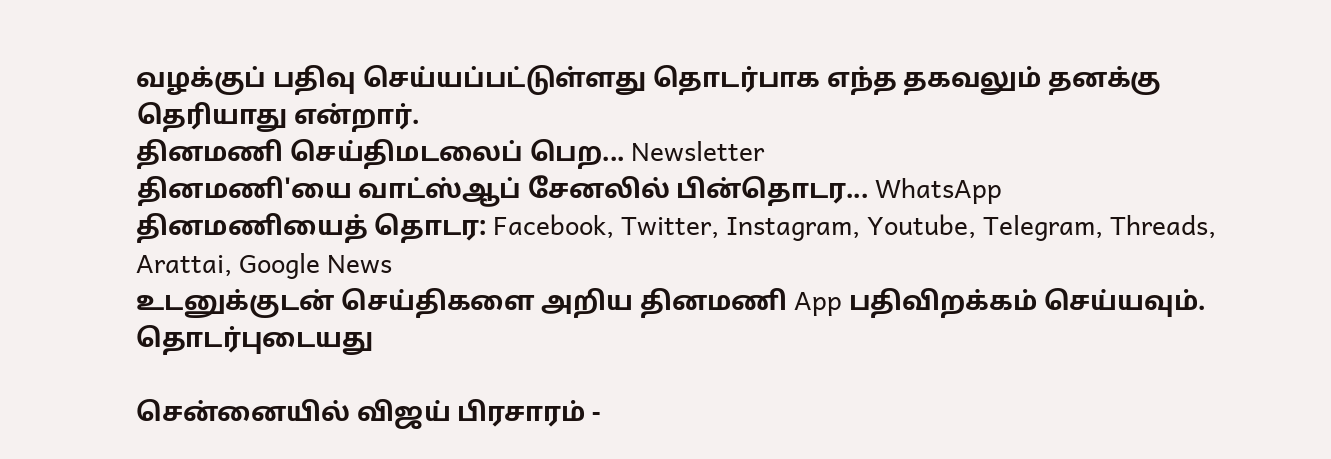வழக்குப் பதிவு செய்யப்பட்டுள்ளது தொடர்பாக எந்த தகவலும் தனக்கு தெரியாது என்றார்.
தினமணி செய்திமடலைப் பெற... Newsletter
தினமணி'யை வாட்ஸ்ஆப் சேனலில் பின்தொடர... WhatsApp
தினமணியைத் தொடர: Facebook, Twitter, Instagram, Youtube, Telegram, Threads, Arattai, Google News
உடனுக்குடன் செய்திகளை அறிய தினமணி App பதிவிறக்கம் செய்யவும்.
தொடர்புடையது

சென்னையில் விஜய் பிரசாரம் -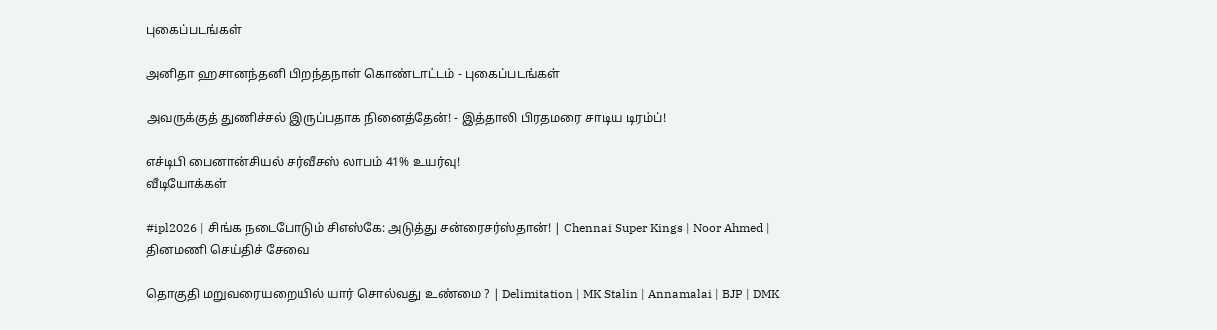புகைப்படங்கள்

அனிதா ஹசானந்தனி பிறந்தநாள் கொண்டாட்டம் - புகைப்படங்கள்

அவருக்குத் துணிச்சல் இருப்பதாக நினைத்தேன்! - இத்தாலி பிரதமரை சாடிய டிரம்ப்!

எச்டிபி பைனான்சியல் சர்வீசஸ் லாபம் 41% உயர்வு!
வீடியோக்கள்

#ipl2026 | சிங்க நடைபோடும் சிஎஸ்கே: அடுத்து சன்ரைசர்ஸ்தான்! | Chennai Super Kings | Noor Ahmed |
தினமணி செய்திச் சேவை

தொகுதி மறுவரையறையில் யார் சொல்வது உண்மை ? | Delimitation | MK Stalin | Annamalai | BJP | DMK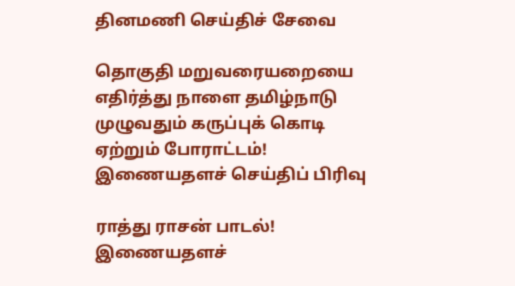தினமணி செய்திச் சேவை

தொகுதி மறுவரையறையை எதிர்த்து நாளை தமிழ்நாடு முழுவதும் கருப்புக் கொடி ஏற்றும் போராட்டம்!
இணையதளச் செய்திப் பிரிவு

ராத்து ராசன் பாடல்!
இணையதளச்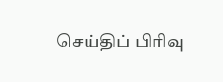செய்திப் பிரிவு